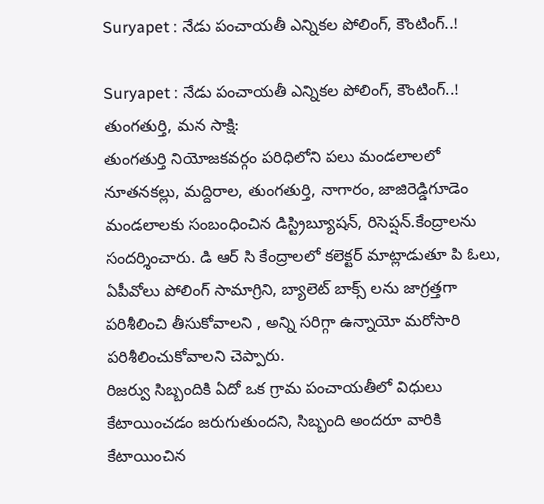Suryapet : నేడు పంచాయతీ ఎన్నికల పోలింగ్, కౌంటింగ్..!

Suryapet : నేడు పంచాయతీ ఎన్నికల పోలింగ్, కౌంటింగ్..!
తుంగతుర్తి, మన సాక్షి:
తుంగతుర్తి నియోజకవర్గం పరిధిలోని పలు మండలాలలో నూతనకల్లు, మద్దిరాల, తుంగతుర్తి, నాగారం, జాజిరెడ్డిగూడెం మండలాలకు సంబంధించిన డిస్ట్రిబ్యూషన్, రిసెప్షన్.కేంద్రాలను సందర్శించారు. డి ఆర్ సి కేంద్రాలలో కలెక్టర్ మాట్లాడుతూ పి ఓలు, ఏపీవోలు పోలింగ్ సామాగ్రిని, బ్యాలెట్ బాక్స్ లను జాగ్రత్తగా పరిశీలించి తీసుకోవాలని , అన్ని సరిగ్గా ఉన్నాయో మరోసారి పరిశీలించుకోవాలని చెప్పారు.
రిజర్వు సిబ్బందికి ఏదో ఒక గ్రామ పంచాయతీలో విధులు కేటాయించడం జరుగుతుందని, సిబ్బంది అందరూ వారికి కేటాయించిన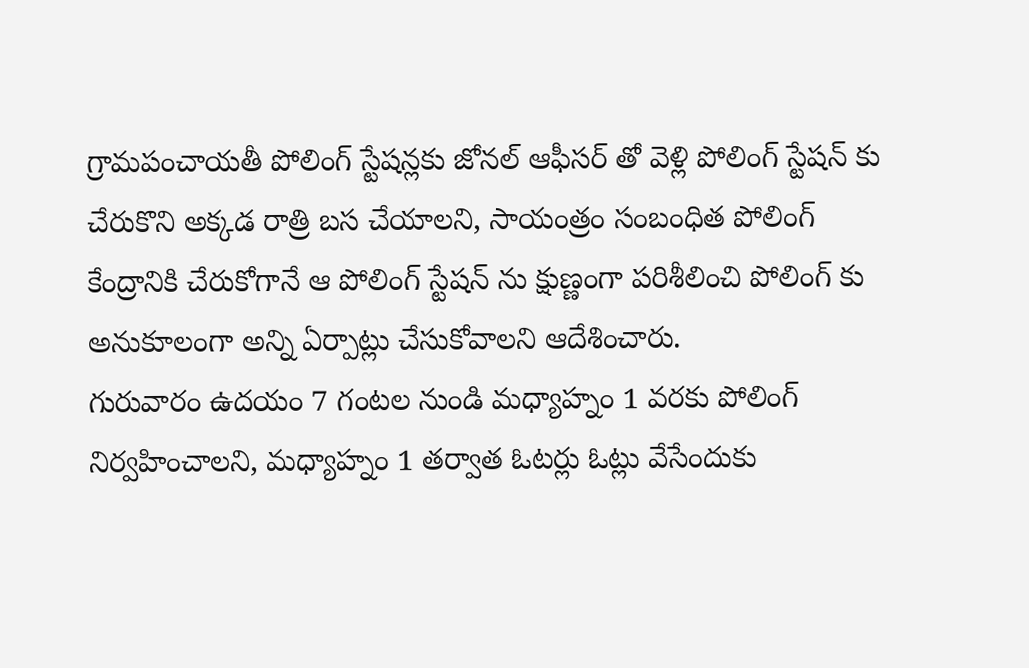గ్రామపంచాయతీ పోలింగ్ స్టేషన్లకు జోనల్ ఆఫీసర్ తో వెళ్లి పోలింగ్ స్టేషన్ కు చేరుకొని అక్కడ రాత్రి బస చేయాలని, సాయంత్రం సంబంధిత పోలింగ్ కేంద్రానికి చేరుకోగానే ఆ పోలింగ్ స్టేషన్ ను క్షుణ్ణంగా పరిశీలించి పోలింగ్ కు అనుకూలంగా అన్ని ఏర్పాట్లు చేసుకోవాలని ఆదేశించారు.
గురువారం ఉదయం 7 గంటల నుండి మధ్యాహ్నం 1 వరకు పోలింగ్ నిర్వహించాలని, మధ్యాహ్నం 1 తర్వాత ఓటర్లు ఓట్లు వేసేందుకు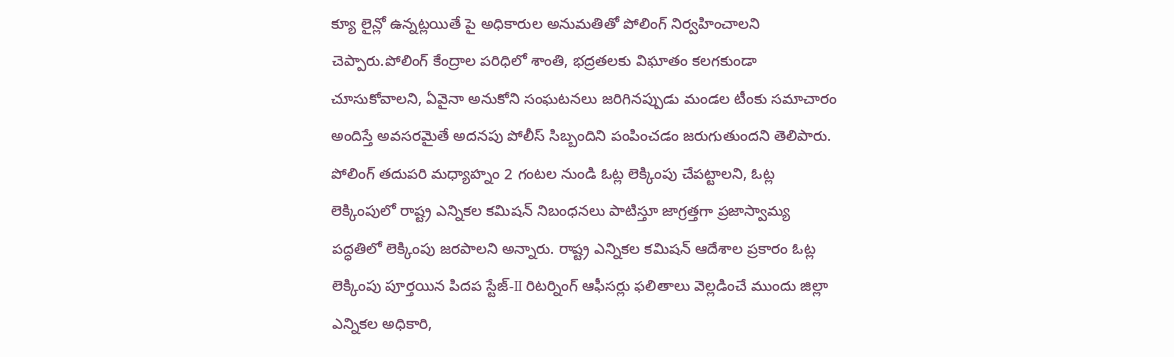క్యూ లైన్లో ఉన్నట్లయితే పై అధికారుల అనుమతితో పోలింగ్ నిర్వహించాలని చెప్పారు.పోలింగ్ కేంద్రాల పరిధిలో శాంతి, భద్రతలకు విఘాతం కలగకుండా చూసుకోవాలని, ఏవైనా అనుకోని సంఘటనలు జరిగినప్పుడు మండల టీంకు సమాచారం అందిస్తే అవసరమైతే అదనపు పోలీస్ సిబ్బందిని పంపించడం జరుగుతుందని తెలిపారు.
పోలింగ్ తదుపరి మధ్యాహ్నం 2 గంటల నుండి ఓట్ల లెక్కింపు చేపట్టాలని, ఓట్ల లెక్కింపులో రాష్ట్ర ఎన్నికల కమిషన్ నిబంధనలు పాటిస్తూ జాగ్రత్తగా ప్రజాస్వామ్య పద్ధతిలో లెక్కింపు జరపాలని అన్నారు. రాష్ట్ర ఎన్నికల కమిషన్ ఆదేశాల ప్రకారం ఓట్ల లెక్కింపు పూర్తయిన పిదప స్టేజ్-II రిటర్నింగ్ ఆఫీసర్లు ఫలితాలు వెల్లడించే ముందు జిల్లా ఎన్నికల అధికారి,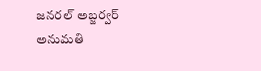జనరల్ అబ్జర్వర్ అనుమతి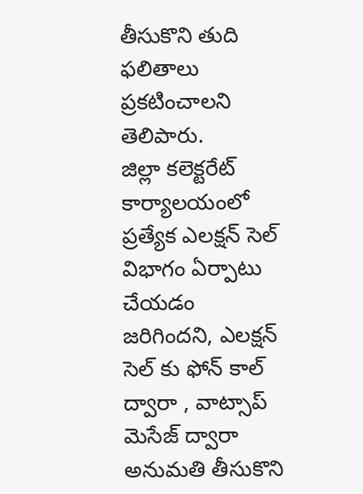తీసుకొని తుది ఫలితాలు ప్రకటించాలని తెలిపారు.
జిల్లా కలెక్టరేట్ కార్యాలయంలో ప్రత్యేక ఎలక్షన్ సెల్ విభాగం ఏర్పాటు చేయడం జరిగిందని, ఎలక్షన్ సెల్ కు ఫోన్ కాల్ ద్వారా , వాట్సాప్ మెసేజ్ ద్వారా అనుమతి తీసుకొని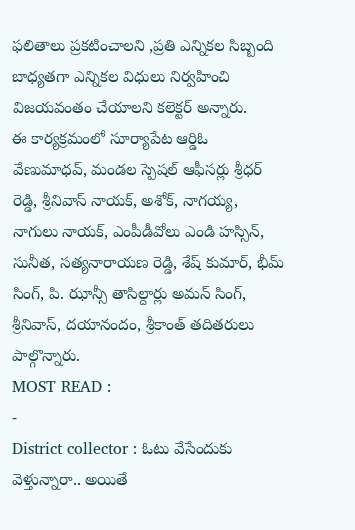ఫలితాలు ప్రకటించాలని ,ప్రతి ఎన్నికల సిబ్బంది బాధ్యతగా ఎన్నికల విధులు నిర్వహించి విజయవంతం చేయాలని కలెక్టర్ అన్నారు.
ఈ కార్యక్రమంలో సూర్యాపేట ఆర్డిఓ వేణుమాధవ్, మండల స్పెషల్ ఆఫీసర్లు శ్రీధర్ రెడ్డి, శ్రీనివాస్ నాయక్, అశోక్, నాగయ్య, నాగులు నాయక్, ఎంపీడీవోలు ఎండి హస్సిన్, సునీత, సత్యనారాయణ రెడ్డి, శేష్ కుమార్, భీమ్ సింగ్, పి. ఝాన్సీ తాసిల్దార్లు అమన్ సింగ్, శ్రీనివాస్, దయానందం, శ్రీకాంత్ తదితరులు పాల్గొన్నారు.
MOST READ :
-
District collector : ఓటు వేసేందుకు వెళ్తున్నారా.. అయితే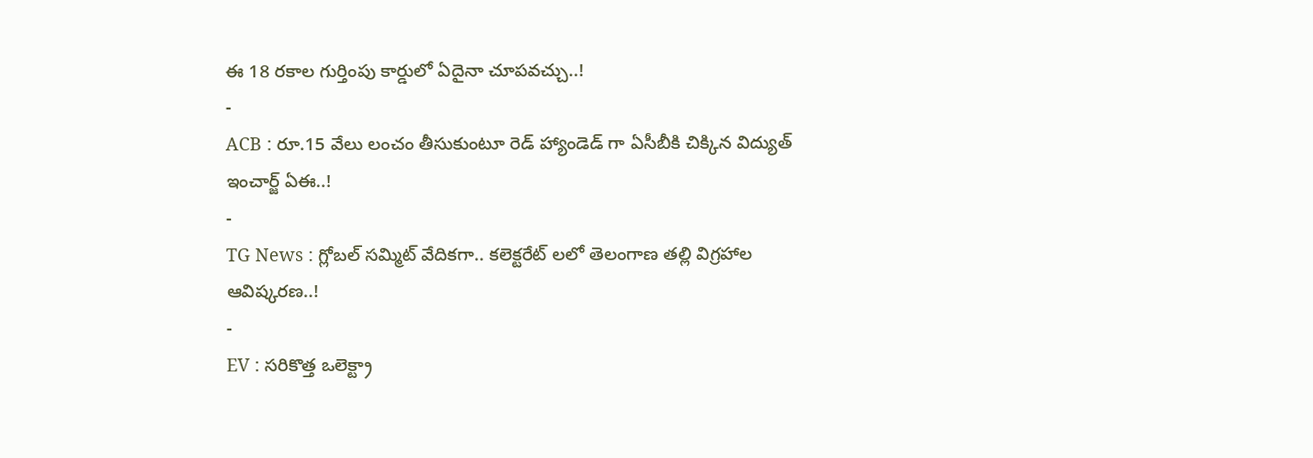ఈ 18 రకాల గుర్తింపు కార్డులో ఏదైనా చూపవచ్చు..!
-
ACB : రూ.15 వేలు లంచం తీసుకుంటూ రెడ్ హ్యాండెడ్ గా ఏసీబీకి చిక్కిన విద్యుత్ ఇంచార్జ్ ఏఈ..!
-
TG News : గ్లోబల్ సమ్మిట్ వేదికగా.. కలెక్టరేట్ లలో తెలంగాణ తల్లి విగ్రహాల ఆవిష్కరణ..!
-
EV : సరికొత్త ఒలెక్ట్రా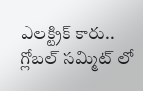ఎలక్ట్రిక్ కారు.. గ్లోబల్ సమ్మిట్ లో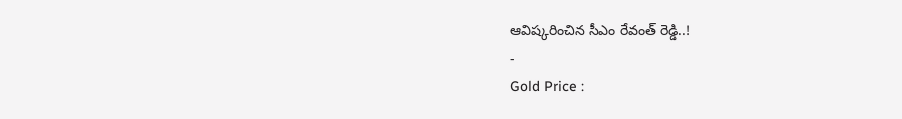ఆవిష్కరించిన సీఎం రేవంత్ రెడ్డి..!
-
Gold Price :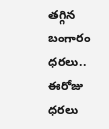తగ్గిన బంగారం ధరలు.. ఈరోజు ధరలు